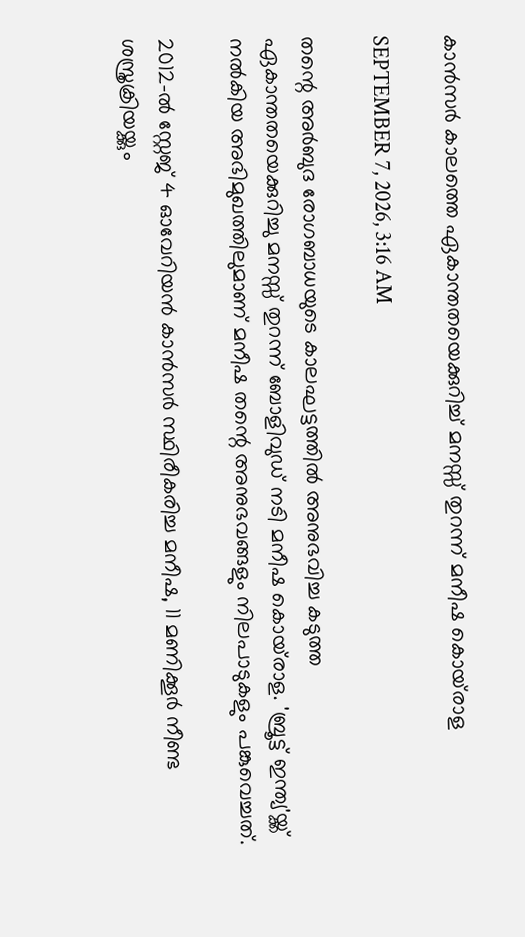കാൻസർ കാലത്തെ ഏകാന്തതയെക്കുറിച്ച് മനസ്സ് തുറന്ന് മനീഷ കൊയ്‌രാള

SEPTEMBER 7, 2026, 3:16 AM

തന്റെ അർബുദ രോഗബാധയുടെ കാലഘട്ടത്തിൽ അനുഭവിച്ച കടുത്ത ഏകാന്തതയെക്കുറിച്ചു മനസ്സ് തുറന്ന് ബോളിവുഡ് നടി മനീഷ കൊയ്‌രാള. 'ബ്രൂട്ട് ഇന്ത്യ'യ്ക്ക് നൽകിയ അഭിമുഖത്തിലുമാണ് മനീഷ തന്റെ അനുഭവങ്ങളും നിലപാടുകളും പങ്കുവെച്ചത്.

2012-ൽ സ്റ്റേജ് 4 ഓവേറിയൻ കാൻസർ സ്ഥിരീകരിച്ച മനീഷ, 11 മണിക്കൂർ നീണ്ട ശസ്ത്രക്രിയയ്ക്കും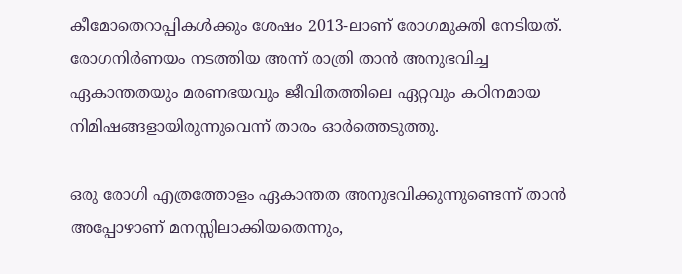കീമോതെറാപ്പികൾക്കും ശേഷം 2013-ലാണ് രോഗമുക്തി നേടിയത്. രോഗനിർണയം നടത്തിയ അന്ന് രാത്രി താൻ അനുഭവിച്ച ഏകാന്തതയും മരണഭയവും ജീവിതത്തിലെ ഏറ്റവും കഠിനമായ നിമിഷങ്ങളായിരുന്നുവെന്ന് താരം ഓർത്തെടുത്തു.

ഒരു രോഗി എത്രത്തോളം ഏകാന്തത അനുഭവിക്കുന്നുണ്ടെന്ന് താൻ അപ്പോഴാണ് മനസ്സിലാക്കിയതെന്നും,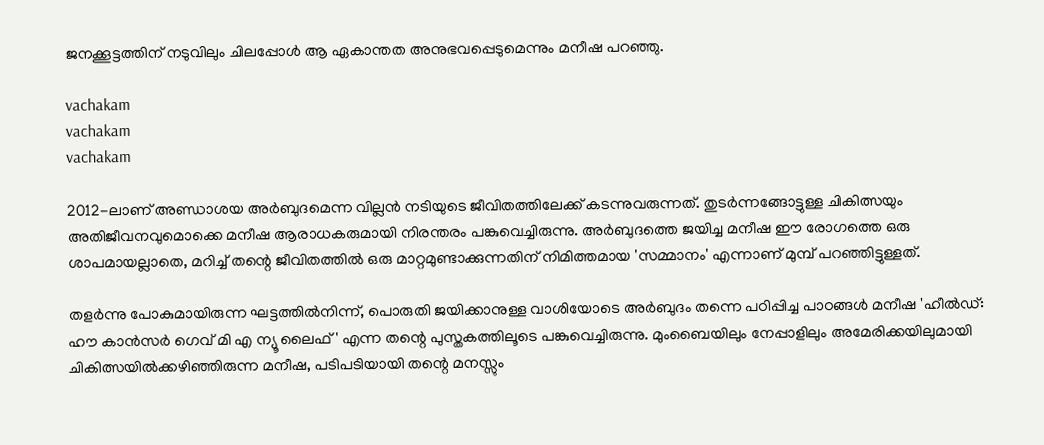ജനക്കൂട്ടത്തിന് നടുവിലും ചിലപ്പോൾ ആ ഏകാന്തത അനുഭവപ്പെടുമെന്നും മനീഷ പറഞ്ഞു.

vachakam
vachakam
vachakam

2012-ലാണ് അണ്ഡാശയ അർബുദമെന്ന വില്ലൻ നടിയുടെ ജീവിതത്തിലേക്ക് കടന്നുവരുന്നത്. തുടർന്നങ്ങോട്ടുള്ള ചികിത്സയും അതിജീവനവുമൊക്കെ മനീഷ ആരാധകരുമായി നിരന്തരം പങ്കുവെച്ചിരുന്നു. അർബുദത്തെ ജയിച്ച മനീഷ ഈ രോഗത്തെ ഒരു ശാപമായല്ലാതെ, മറിച്ച് തന്റെ ജീവിതത്തിൽ ഒരു മാറ്റമുണ്ടാക്കുന്നതിന് നിമിത്തമായ 'സമ്മാനം' എന്നാണ് മുമ്പ് പറഞ്ഞിട്ടുള്ളത്.

തളർന്നു പോകുമായിരുന്ന ഘട്ടത്തിൽനിന്ന്, പൊരുതി ജയിക്കാനുള്ള വാശിയോടെ അർബുദം തന്നെ പഠിപ്പിച്ച പാഠങ്ങൾ മനീഷ 'ഹീൽഡ്: ഹൗ കാൻസർ ഗെവ് മി എ ന്യൂ ലൈഫ്' എന്ന തന്റെ പുസ്തകത്തിലൂടെ പങ്കുവെച്ചിരുന്നു. മുംബൈയിലും നേപ്പാളിലും അമേരിക്കയിലുമായി ചികിത്സയിൽക്കഴിഞ്ഞിരുന്ന മനീഷ, പടിപടിയായി തന്റെ മനസ്സും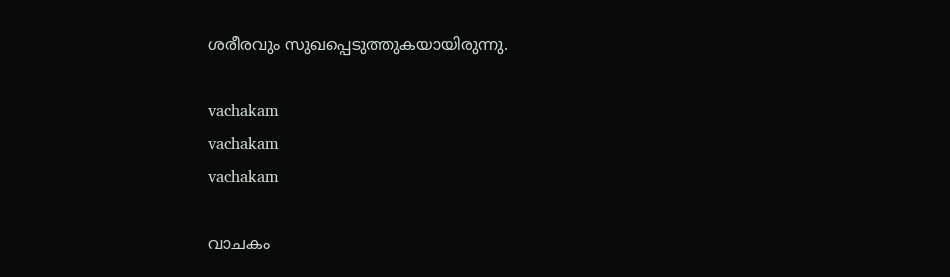ശരീരവും സുഖപ്പെടുത്തുകയായിരുന്നു.

vachakam
vachakam
vachakam

വാചകം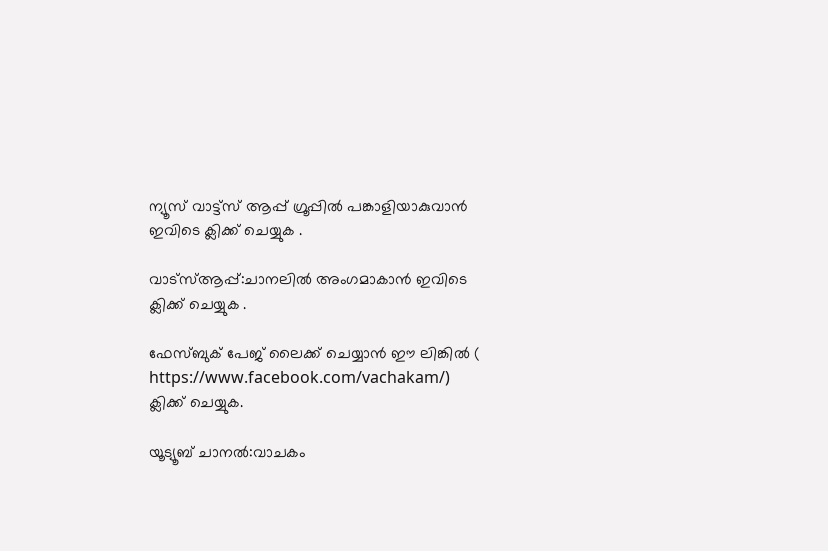ന്യൂസ് വാട്ട്സ് ആപ്പ് ഗ്രൂപ്പിൽ പങ്കാളിയാകുവാൻ ഇവിടെ ക്ലിക്ക് ചെയ്യുക .

വാട്സ്ആപ്പ്:ചാനലിൽ അംഗമാകാൻ ഇവിടെ ക്ലിക്ക് ചെയ്യുക .

ഫേസ്ബുക് പേജ് ലൈക്ക് ചെയ്യാൻ ഈ ലിങ്കിൽ (
https://www.facebook.com/vachakam/) ക്ലിക്ക് ചെയ്യുക.

യൂട്യൂബ് ചാനൽ:വാചകം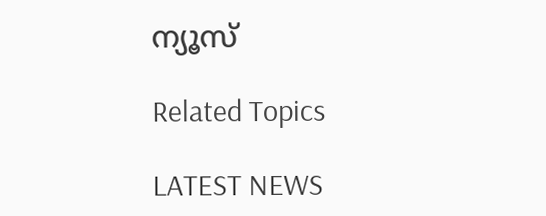ന്യൂസ്

Related Topics

LATEST NEWS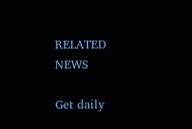RELATED NEWS

Get daily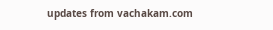updates from vachakam.com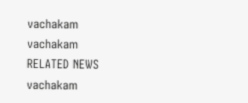vachakam
vachakam
RELATED NEWS
vachakam